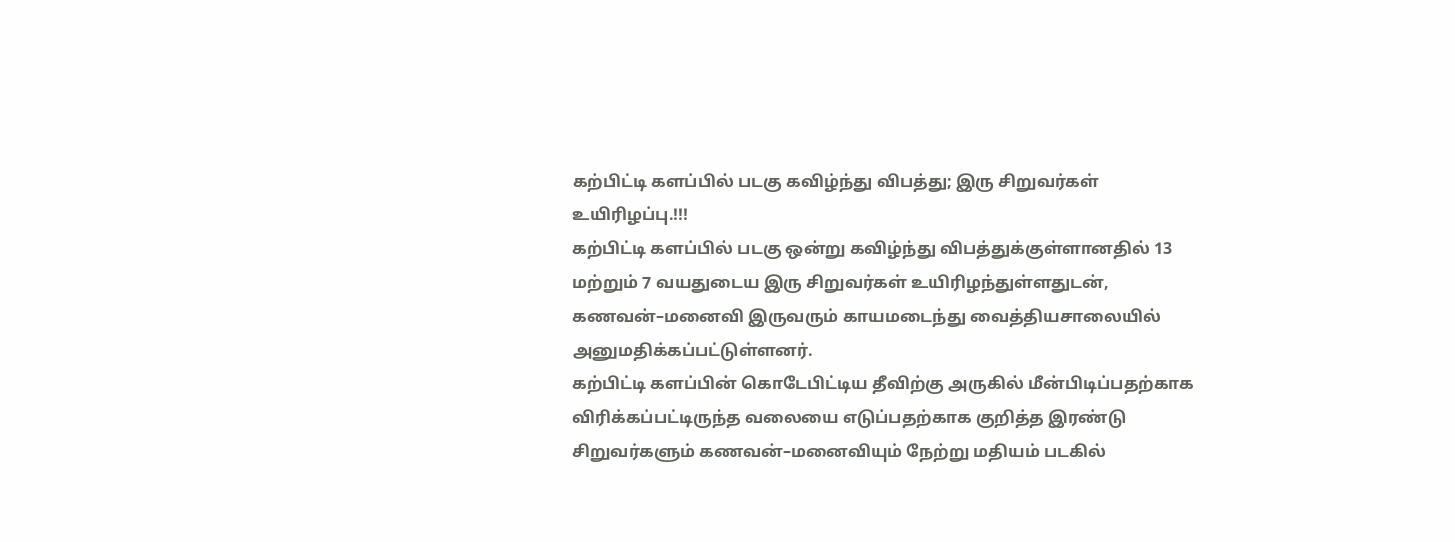கற்பிட்டி களப்பில் படகு கவிழ்ந்து விபத்து; இரு சிறுவர்கள் உயிரிழப்பு.!!!
கற்பிட்டி களப்பில் படகு ஒன்று கவிழ்ந்து விபத்துக்குள்ளானதில் 13 மற்றும் 7 வயதுடைய இரு சிறுவர்கள் உயிரிழந்துள்ளதுடன், கணவன்–மனைவி இருவரும் காயமடைந்து வைத்தியசாலையில் அனுமதிக்கப்பட்டுள்ளனர்.
கற்பிட்டி களப்பின் கொடேபிட்டிய தீவிற்கு அருகில் மீன்பிடிப்பதற்காக விரிக்கப்பட்டிருந்த வலையை எடுப்பதற்காக குறித்த இரண்டு சிறுவர்களும் கணவன்–மனைவியும் நேற்று மதியம் படகில்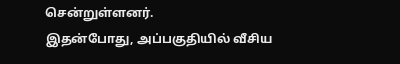சென்றுள்ளனர்.
இதன்போது, அப்பகுதியில் வீசிய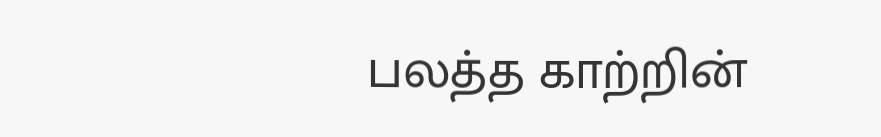பலத்த காற்றின்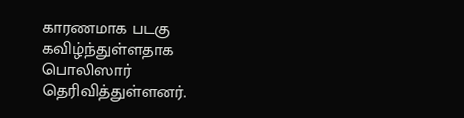காரணமாக படகு கவிழ்ந்துள்ளதாக பொலிஸார் தெரிவித்துள்ளனர்.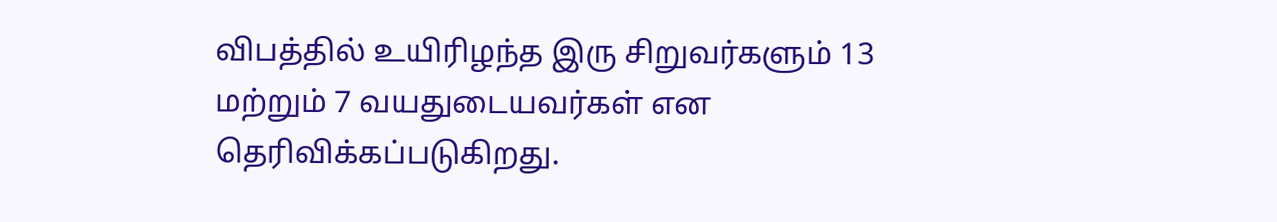விபத்தில் உயிரிழந்த இரு சிறுவர்களும் 13 மற்றும் 7 வயதுடையவர்கள் என தெரிவிக்கப்படுகிறது.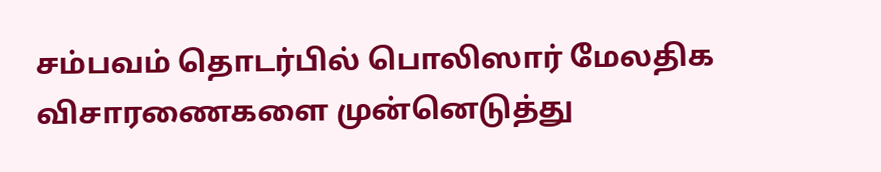சம்பவம் தொடர்பில் பொலிஸார் மேலதிக விசாரணைகளை முன்னெடுத்து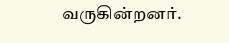வருகின்றனர்.